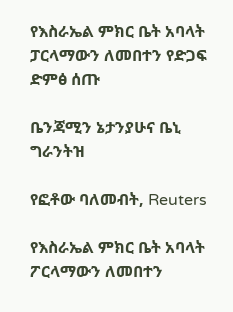የእስራኤል ምክር ቤት አባላት ፓርላማውን ለመበተን የድጋፍ ድምፅ ሰጡ

ቤንጃሚን ኔታንያሁና ቤኒ ግራንትዝ

የፎቶው ባለመብት, Reuters

የእስራኤል ምክር ቤት አባላት ፖርላማውን ለመበተን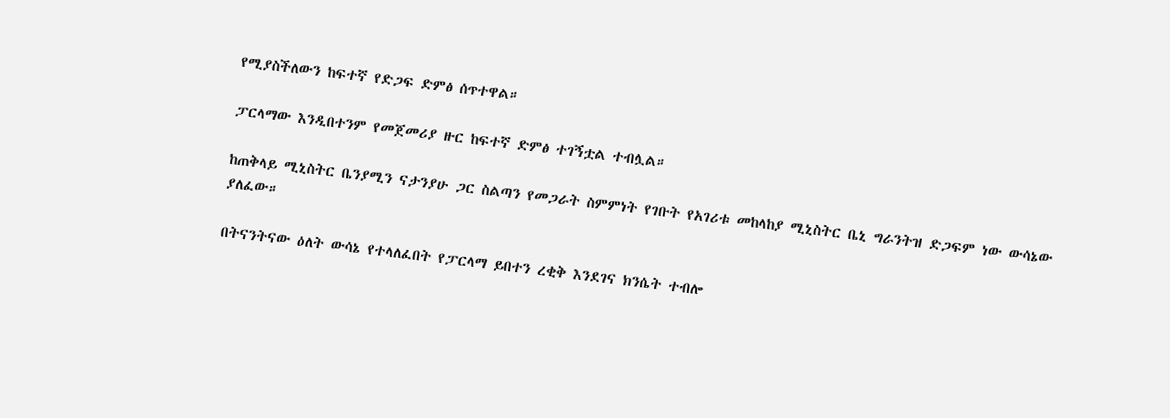የሚያስችለውን ከፍተኛ የድጋፍ ድምፅ ሰጥተዋል።

ፓርላማው እንዲበተንም የመጀመሪያ ዙር ከፍተኛ ድምፅ ተገኝቷል ተብሏል።

ከጠቅላይ ሚኒስትር ቤንያሚን ናታንያሁ ጋር ስልጣን የመጋራት ስምምነት የገቡት የአገሪቱ መከላከያ ሚኒስትር ቤኒ ግራንትዝ ድጋፍም ነው ውሳኔው ያለፈው።

በትናንትናው ዕለት ውሳኔ የተላለፈበት የፓርላማ ይበተን ረቂቅ እንደገና ክንሴት ተብሎ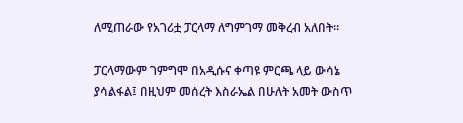ለሚጠራው የአገሪቷ ፓርላማ ለግምገማ መቅረብ አለበት።

ፓርላማውም ገምግሞ በአዲሱና ቀጣዩ ምርጫ ላይ ውሳኔ ያሳልፋል፤ በዚህም መሰረት እስራኤል በሁለት አመት ውስጥ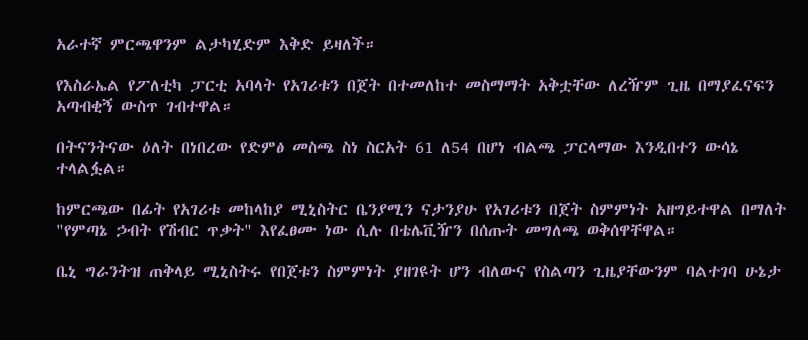አራተኛ ምርጫዋንም ልታካሂድም እቅድ ይዛለች።

የእስራኤል የፖለቲካ ፓርቲ አባላት የአገሪቱን በጀት በተመለከተ መስማማት አቅቷቸው ለረዥም ጊዜ በማያፈናፍን አጣብቂኝ ውስጥ ገብተዋል።

በትናንትናው ዕለት በነበረው የድምፅ መስጫ ስነ ስርአት 61 ለ54 በሆነ ብልጫ ፓርላማው እንዲበተን ውሳኔ ተላልፏል።

ከምርጫው በፊት የአገሪቱ መከላከያ ሚኒስትር ቤንያሚን ናታንያሁ የአገሪቱን በጀት ስምምነት አዘግይተዋል በማለት "የምጣኔ ኃብት የሽብር ጥቃት" እየፈፀሙ ነው ሲሉ በቴሌቪዥን በሰጡት መግለጫ ወቅሰዋቸዋል።

ቤኒ ግራንትዝ ጠቅላይ ሚኒስትሩ የበጀቱን ስምምነት ያዘገዩት ሆን ብለውና የስልጣን ጊዜያቸውንም ባልተገባ ሁኔታ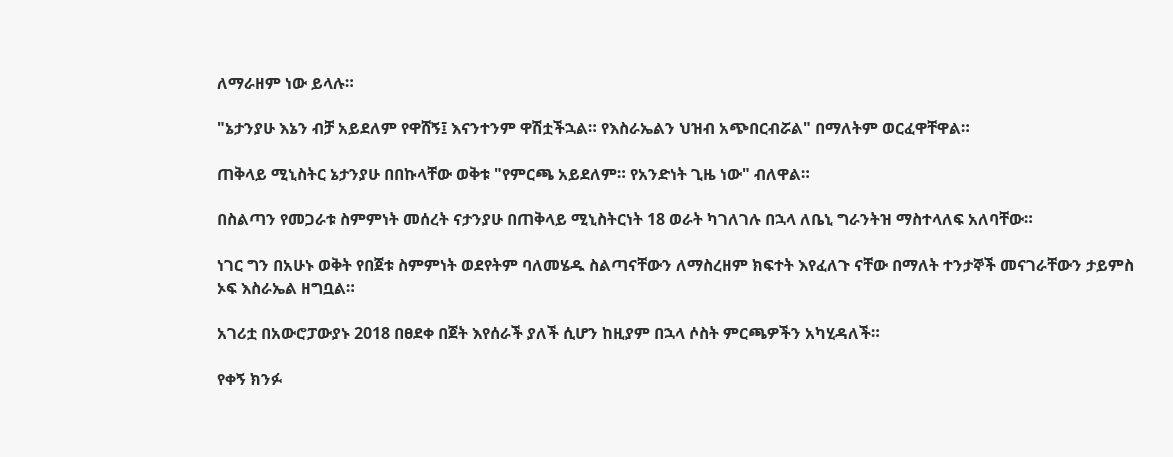ለማራዘም ነው ይላሉ።

"ኔታንያሁ እኔን ብቻ አይደለም የዋሸኝ፤ እናንተንም ዋሽቷችኋል። የእስራኤልን ህዝብ አጭበርብሯል" በማለትም ወርፈዋቸዋል።

ጠቅላይ ሚኒስትር ኔታንያሁ በበኩላቸው ወቅቱ "የምርጫ አይደለም። የአንድነት ጊዜ ነው" ብለዋል።

በስልጣን የመጋራቱ ስምምነት መሰረት ናታንያሁ በጠቅላይ ሚኒስትርነት 18 ወራት ካገለገሉ በኋላ ለቤኒ ግራንትዝ ማስተላለፍ አለባቸው።

ነገር ግን በአሁኑ ወቅት የበጀቱ ስምምነት ወደየትም ባለመሄዱ ስልጣናቸውን ለማስረዘም ክፍተት እየፈለጉ ናቸው በማለት ተንታኞች መናገራቸውን ታይምስ ኦፍ እስራኤል ዘግቧል።

አገሪቷ በአውሮፓውያኑ 2018 በፀደቀ በጀት እየሰራች ያለች ሲሆን ከዚያም በኋላ ሶስት ምርጫዎችን አካሂዳለች።

የቀኝ ክንፉ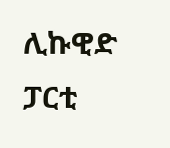ሊኩዊድ ፓርቲ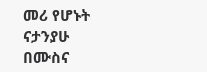መሪ የሆኑት ናታንያሁ በሙስና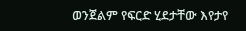ወንጀልም የፍርድ ሂደታቸው እየታየ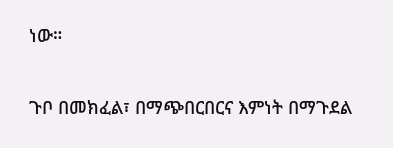ነው።

ጉቦ በመክፈል፣ በማጭበርበርና እምነት በማጉደል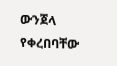ውንጀላ የቀረበባቸው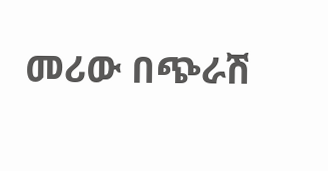መሪው በጭራሽ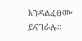እንዳልፈፀሙ ይናገራሉ።